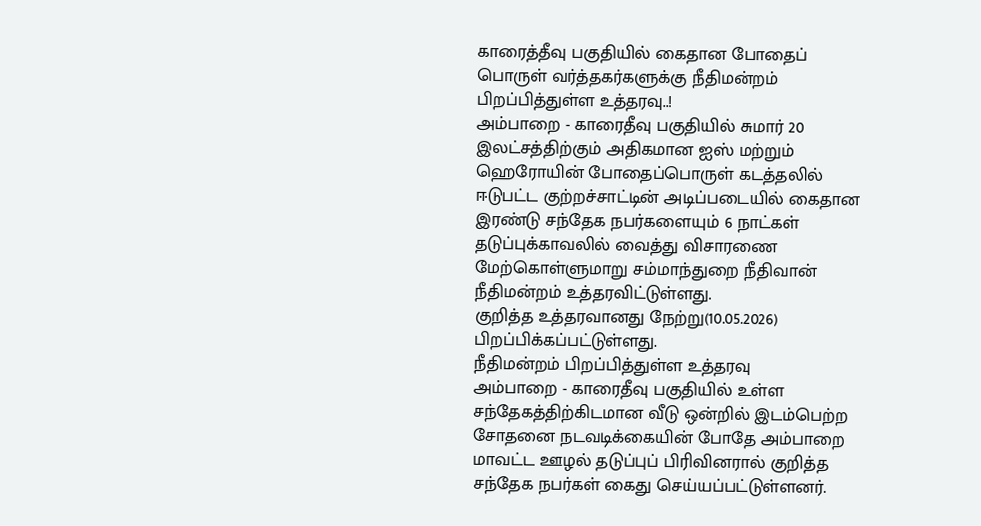காரைத்தீவு பகுதியில் கைதான போதைப் பொருள் வர்த்தகர்களுக்கு நீதிமன்றம் பிறப்பித்துள்ள உத்தரவு..!
அம்பாறை - காரைதீவு பகுதியில் சுமார் 20 இலட்சத்திற்கும் அதிகமான ஐஸ் மற்றும் ஹெரோயின் போதைப்பொருள் கடத்தலில் ஈடுபட்ட குற்றச்சாட்டின் அடிப்படையில் கைதான இரண்டு சந்தேக நபர்களையும் 6 நாட்கள் தடுப்புக்காவலில் வைத்து விசாரணை மேற்கொள்ளுமாறு சம்மாந்துறை நீதிவான் நீதிமன்றம் உத்தரவிட்டுள்ளது.
குறித்த உத்தரவானது நேற்று(10.05.2026) பிறப்பிக்கப்பட்டுள்ளது.
நீதிமன்றம் பிறப்பித்துள்ள உத்தரவு
அம்பாறை - காரைதீவு பகுதியில் உள்ள சந்தேகத்திற்கிடமான வீடு ஒன்றில் இடம்பெற்ற சோதனை நடவடிக்கையின் போதே அம்பாறை மாவட்ட ஊழல் தடுப்புப் பிரிவினரால் குறித்த சந்தேக நபர்கள் கைது செய்யப்பட்டுள்ளனர்.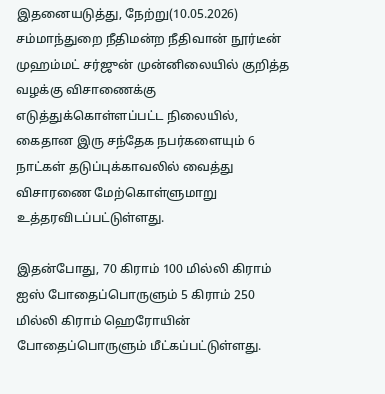இதனையடுத்து, நேற்று(10.05.2026) சம்மாந்துறை நீதிமன்ற நீதிவான் நூர்டீன் முஹம்மட் சர்ஜுன் முன்னிலையில் குறித்த வழக்கு விசாணைக்கு எடுத்துக்கொள்ளப்பட்ட நிலையில், கைதான இரு சந்தேக நபர்களையும் 6 நாட்கள் தடுப்புக்காவலில் வைத்து விசாரணை மேற்கொள்ளுமாறு உத்தரவிடப்பட்டுள்ளது.

இதன்போது, 70 கிராம் 100 மில்லி கிராம் ஐஸ் போதைப்பொருளும் 5 கிராம் 250 மில்லி கிராம் ஹெரோயின் போதைப்பொருளும் மீட்கப்பட்டுள்ளது.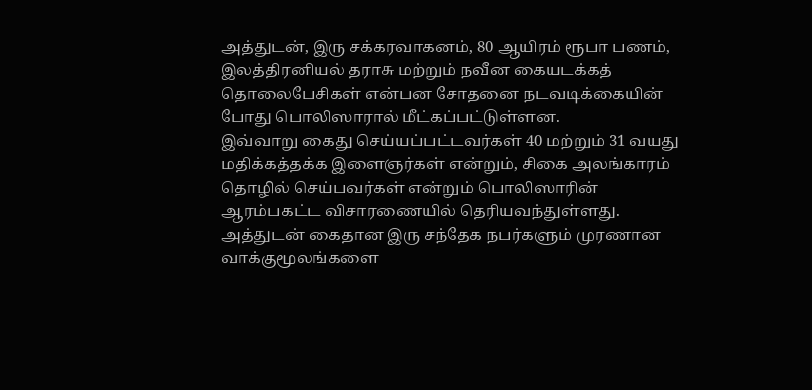அத்துடன், இரு சக்கரவாகனம், 80 ஆயிரம் ரூபா பணம், இலத்திரனியல் தராசு மற்றும் நவீன கையடக்கத் தொலைபேசிகள் என்பன சோதனை நடவடிக்கையின் போது பொலிஸாரால் மீட்கப்பட்டுள்ளன.
இவ்வாறு கைது செய்யப்பட்டவர்கள் 40 மற்றும் 31 வயது மதிக்கத்தக்க இளைஞர்கள் என்றும், சிகை அலங்காரம் தொழில் செய்பவர்கள் என்றும் பொலிஸாரின் ஆரம்பகட்ட விசாரணையில் தெரியவந்துள்ளது.
அத்துடன் கைதான இரு சந்தேக நபர்களும் முரணான வாக்குமூலங்களை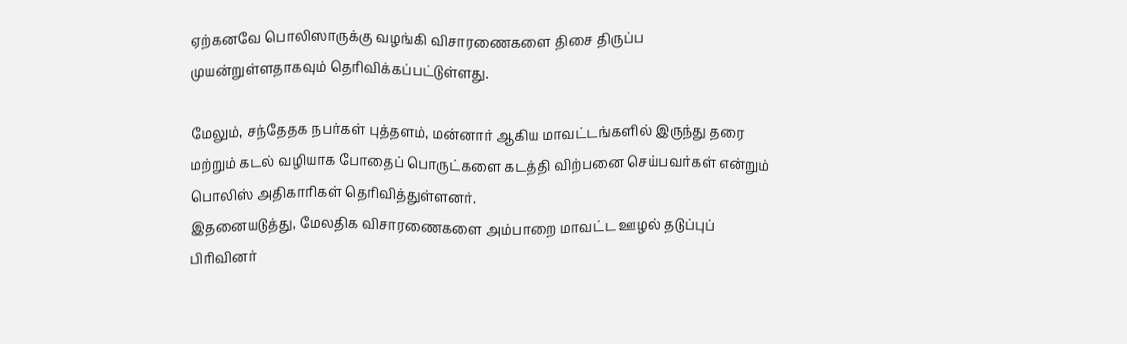ஏற்கனவே பொலிஸாருக்கு வழங்கி விசாரணைகளை திசை திருப்ப முயன்றுள்ளதாகவும் தெரிவிக்கப்பட்டுள்ளது.

மேலும், சந்தேதக நபர்கள் புத்தளம், மன்னார் ஆகிய மாவட்டங்களில் இருந்து தரை மற்றும் கடல் வழியாக போதைப் பொருட்களை கடத்தி விற்பனை செய்பவர்கள் என்றும் பொலிஸ் அதிகாரிகள் தெரிவித்துள்ளனர்.
இதனையடுத்து, மேலதிக விசாரணைகளை அம்பாறை மாவட்ட ஊழல் தடுப்புப் பிரிவினர்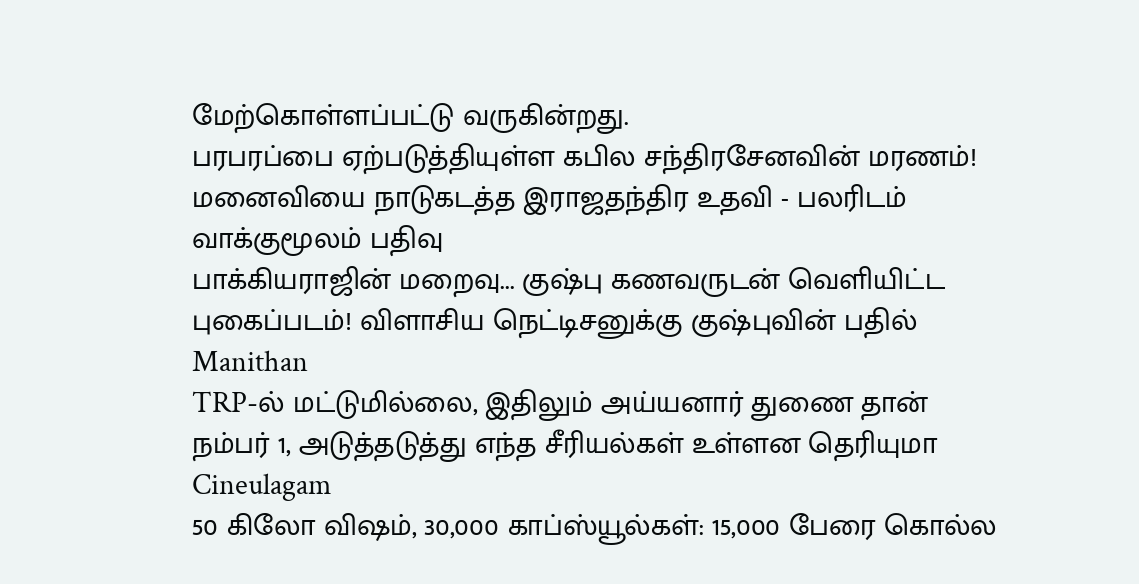மேற்கொள்ளப்பட்டு வருகின்றது.
பரபரப்பை ஏற்படுத்தியுள்ள கபில சந்திரசேனவின் மரணம்! மனைவியை நாடுகடத்த இராஜதந்திர உதவி - பலரிடம் வாக்குமூலம் பதிவு
பாக்கியராஜின் மறைவு... குஷ்பு கணவருடன் வெளியிட்ட புகைப்படம்! விளாசிய நெட்டிசனுக்கு குஷ்புவின் பதில் Manithan
TRP-ல் மட்டுமில்லை, இதிலும் அய்யனார் துணை தான் நம்பர் 1, அடுத்தடுத்து எந்த சீரியல்கள் உள்ளன தெரியுமா Cineulagam
50 கிலோ விஷம், 30,000 காப்ஸ்யூல்கள்: 15,000 பேரை கொல்ல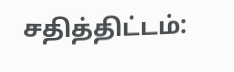சதித்திட்டம்: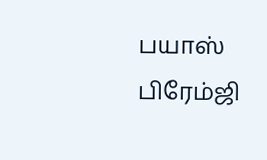பயாஸ் பிரேம்ஜி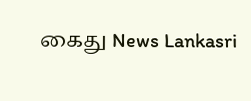கைது News Lankasri